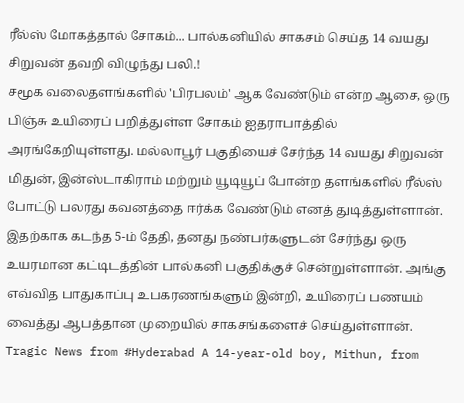ரீல்ஸ் மோகத்தால் சோகம்... பால்கனியில் சாகசம் செய்த 14 வயது சிறுவன் தவறி விழுந்து பலி.!
சமூக வலைதளங்களில் 'பிரபலம்' ஆக வேண்டும் என்ற ஆசை, ஒரு பிஞ்சு உயிரைப் பறித்துள்ள சோகம் ஐதராபாத்தில் அரங்கேறியுள்ளது. மல்லாபூர் பகுதியைச் சேர்ந்த 14 வயது சிறுவன் மிதுன், இன்ஸ்டாகிராம் மற்றும் யூடியூப் போன்ற தளங்களில் ரீல்ஸ் போட்டு பலரது கவனத்தை ஈர்க்க வேண்டும் எனத் துடித்துள்ளான். இதற்காக கடந்த 5-ம் தேதி, தனது நண்பர்களுடன் சேர்ந்து ஒரு உயரமான கட்டிடத்தின் பால்கனி பகுதிக்குச் சென்றுள்ளான். அங்கு எவ்வித பாதுகாப்பு உபகரணங்களும் இன்றி, உயிரைப் பணயம் வைத்து ஆபத்தான முறையில் சாகசங்களைச் செய்துள்ளான்.
Tragic News from #Hyderabad A 14-year-old boy, Mithun, from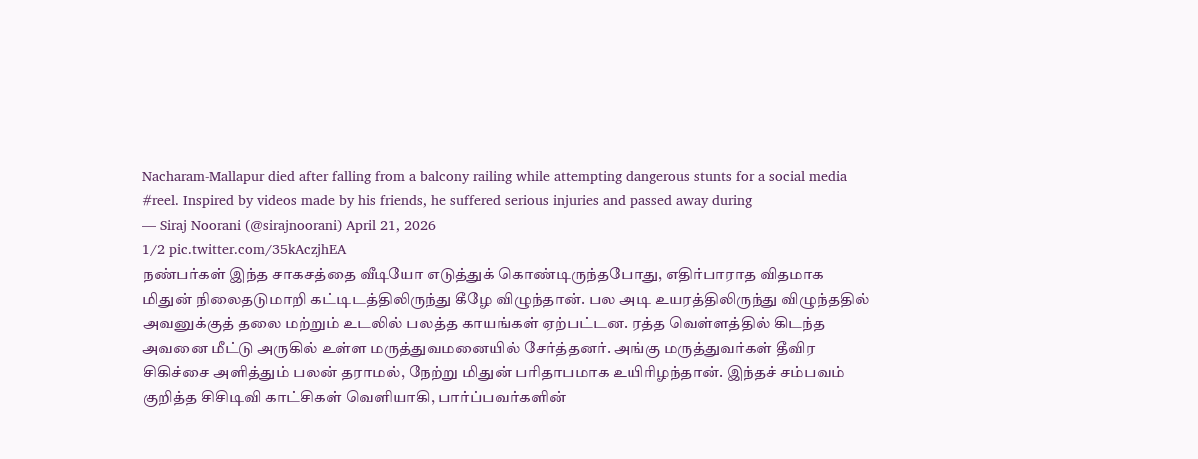Nacharam-Mallapur died after falling from a balcony railing while attempting dangerous stunts for a social media #reel. Inspired by videos made by his friends, he suffered serious injuries and passed away during
— Siraj Noorani (@sirajnoorani) April 21, 2026
1/2 pic.twitter.com/35kAczjhEA
நண்பர்கள் இந்த சாகசத்தை வீடியோ எடுத்துக் கொண்டிருந்தபோது, எதிர்பாராத விதமாக மிதுன் நிலைதடுமாறி கட்டிடத்திலிருந்து கீழே விழுந்தான். பல அடி உயரத்திலிருந்து விழுந்ததில் அவனுக்குத் தலை மற்றும் உடலில் பலத்த காயங்கள் ஏற்பட்டன. ரத்த வெள்ளத்தில் கிடந்த அவனை மீட்டு அருகில் உள்ள மருத்துவமனையில் சேர்த்தனர். அங்கு மருத்துவர்கள் தீவிர சிகிச்சை அளித்தும் பலன் தராமல், நேற்று மிதுன் பரிதாபமாக உயிரிழந்தான். இந்தச் சம்பவம் குறித்த சிசிடிவி காட்சிகள் வெளியாகி, பார்ப்பவர்களின்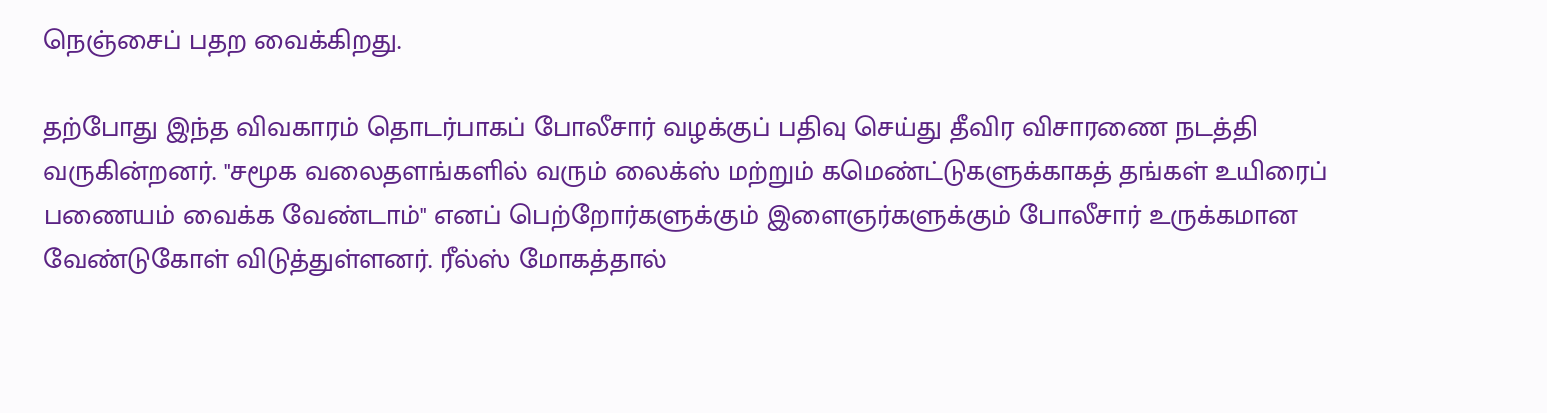நெஞ்சைப் பதற வைக்கிறது.

தற்போது இந்த விவகாரம் தொடர்பாகப் போலீசார் வழக்குப் பதிவு செய்து தீவிர விசாரணை நடத்தி வருகின்றனர். "சமூக வலைதளங்களில் வரும் லைக்ஸ் மற்றும் கமெண்ட்டுகளுக்காகத் தங்கள் உயிரைப் பணையம் வைக்க வேண்டாம்" எனப் பெற்றோர்களுக்கும் இளைஞர்களுக்கும் போலீசார் உருக்கமான வேண்டுகோள் விடுத்துள்ளனர். ரீல்ஸ் மோகத்தால்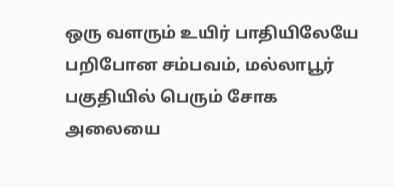ஒரு வளரும் உயிர் பாதியிலேயே பறிபோன சம்பவம், மல்லாபூர் பகுதியில் பெரும் சோக அலையை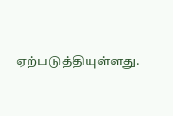ஏற்படுத்தியுள்ளது.